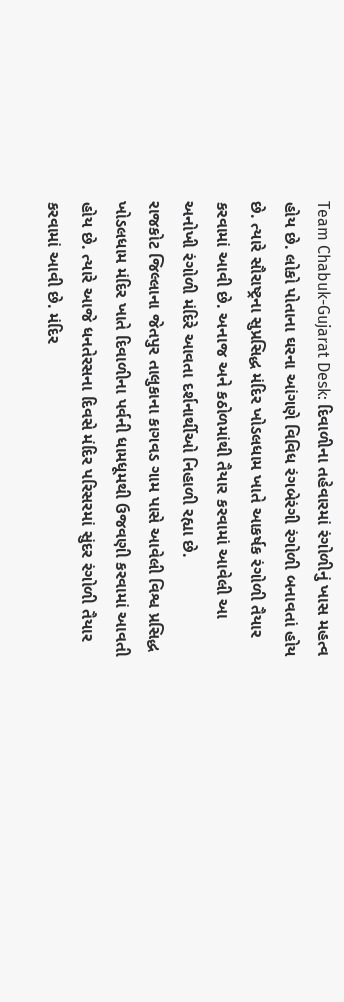Team Chabuk-Gujarat Desk: દિવાળીના તહેવારમાં રંગોળીનું ખાસ મહત્વ હોય છે. લોકો પોતાના ઘરના આંગણે વિવિધ રંગબેરંગી રંગોળી બનાવતાં હોય છે. ત્યારે સૌરાષ્ટ્રના સુપ્રસિદ્ધ મંદિર ખોડલધામ ખાતે આકર્ષક રંગોળી તૈયાર કરવામાં આવી છે. અનાજ અને કઠોળમાંથી તૈયાર કરવામાં આવેલી આ અનોખી રંગોળી મંદિરે આવતા દર્શનાર્થીઓ નિહાળી રહ્યા છે.
રાજકોટ જિલ્લાના જેતપુર તાલુકાના કાગવડ ગામ પાસે આવેલી વિશ્વ પ્રસિદ્ધ ખોડલધામ મંદિર ખાતે દિવાળીના પર્વની ધામધૂમથી ઉજવણી કરવામાં આવતી હોય છે. ત્યારે આજે ધનતેરસના દિવસે મંદિર પરિસરમાં સુંદર રંગોળી તૈયાર કરવામાં આવી છે. મંદિર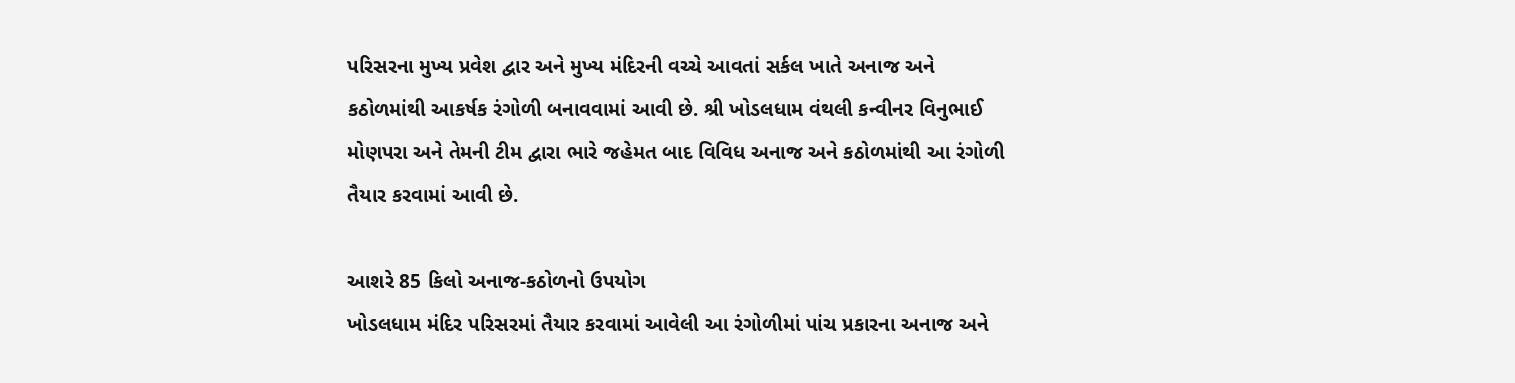પરિસરના મુખ્ય પ્રવેશ દ્વાર અને મુખ્ય મંદિરની વચ્ચે આવતાં સર્કલ ખાતે અનાજ અને કઠોળમાંથી આકર્ષક રંગોળી બનાવવામાં આવી છે. શ્રી ખોડલધામ વંથલી કન્વીનર વિનુભાઈ મોણપરા અને તેમની ટીમ દ્વારા ભારે જહેમત બાદ વિવિધ અનાજ અને કઠોળમાંથી આ રંગોળી તૈયાર કરવામાં આવી છે.

આશરે 85 કિલો અનાજ-કઠોળનો ઉપયોગ
ખોડલધામ મંદિર પરિસરમાં તૈયાર કરવામાં આવેલી આ રંગોળીમાં પાંચ પ્રકારના અનાજ અને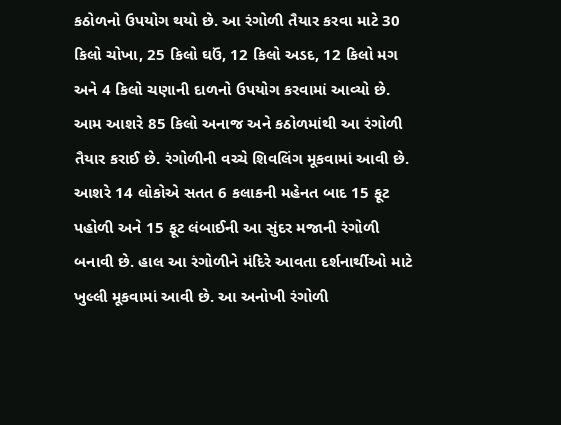કઠોળનો ઉપયોગ થયો છે. આ રંગોળી તૈયાર કરવા માટે 30 કિલો ચોખા, 25 કિલો ઘઉં, 12 કિલો અડદ, 12 કિલો મગ અને 4 કિલો ચણાની દાળનો ઉપયોગ કરવામાં આવ્યો છે. આમ આશરે 85 કિલો અનાજ અને કઠોળમાંથી આ રંગોળી તૈયાર કરાઈ છે. રંગોળીની વચ્ચે શિવલિંગ મૂકવામાં આવી છે. આશરે 14 લોકોએ સતત 6 કલાકની મહેનત બાદ 15 ફૂટ પહોળી અને 15 ફૂટ લંબાઈની આ સુંદર મજાની રંગોળી બનાવી છે. હાલ આ રંગોળીને મંદિરે આવતા દર્શનાર્થીઓ માટે ખુલ્લી મૂકવામાં આવી છે. આ અનોખી રંગોળી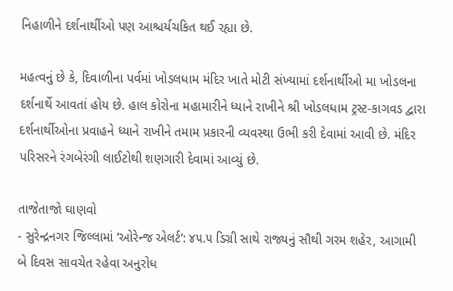નિહાળીને દર્શનાર્થીઓ પણ આશ્ચર્યચકિત થઈ રહ્યા છે.

મહત્વનું છે કે, દિવાળીના પર્વમાં ખોડલધામ મંદિર ખાતે મોટી સંખ્યામાં દર્શનાર્થીઓ મા ખોડલના દર્શનાર્થે આવતાં હોય છે. હાલ કોરોના મહામારીને ધ્યાને રાખીને શ્રી ખોડલધામ ટ્રસ્ટ-કાગવડ દ્વારા દર્શનાર્થીઓના પ્રવાહને ધ્યાને રાખીને તમામ પ્રકારની વ્યવસ્થા ઉભી કરી દેવામાં આવી છે. મંદિર પરિસરને રંગબેરંગી લાઈટોથી શણગારી દેવામાં આવ્યું છે.

તાજેતાજો ઘાણવો
- સુરેન્દ્રનગર જિલ્લામાં ‘ઓરેન્જ એલર્ટ’: ૪૫.૫ ડિગ્રી સાથે રાજ્યનું સૌથી ગરમ શહેર, આગામી બે દિવસ સાવચેત રહેવા અનુરોધ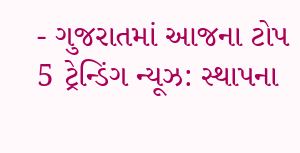- ગુજરાતમાં આજના ટોપ 5 ટ્રેન્ડિંગ ન્યૂઝ: સ્થાપના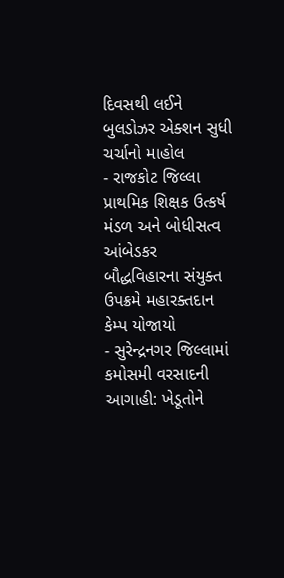દિવસથી લઈને બુલડોઝર એક્શન સુધી ચર્ચાનો માહોલ
- રાજકોટ જિલ્લા પ્રાથમિક શિક્ષક ઉત્કર્ષ મંડળ અને બોધીસત્વ આંબેડકર બૌદ્ધવિહારના સંયુક્ત ઉપક્રમે મહારક્તદાન કેમ્પ યોજાયો
- સુરેન્દ્રનગર જિલ્લામાં કમોસમી વરસાદની આગાહી: ખેડૂતોને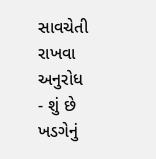સાવચેતી રાખવા અનુરોધ
- શું છે ખડગેનું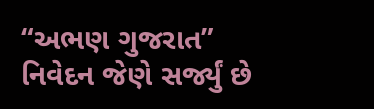“અભણ ગુજરાત” નિવેદન જેણે સર્જ્યું છે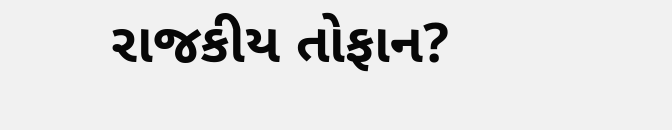રાજકીય તોફાન?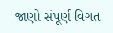જાણો સંપૂર્ણ વિગત